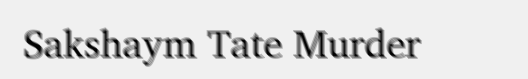Sakshaym Tate Murder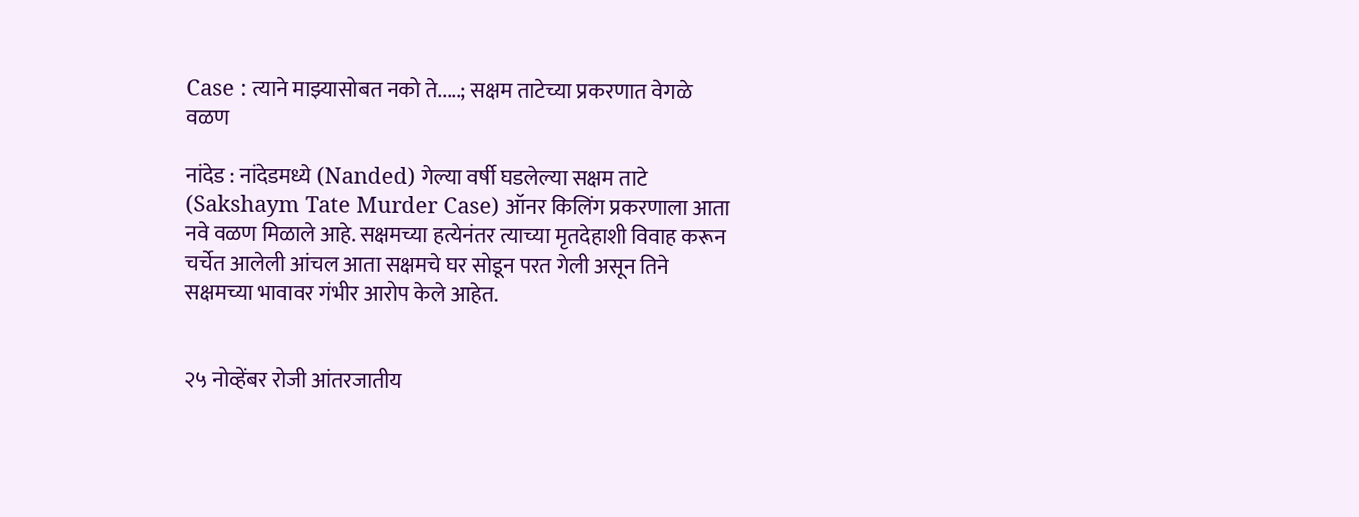Case : त्याने माझ्यासोबत नको ते.....; सक्षम ताटेच्या प्रकरणात वेगळे वळण

नांदेड : नांदेडमध्ये (Nanded) गेल्या वर्षी घडलेल्या सक्षम ताटे (Sakshaym Tate Murder Case) ऑनर किलिंग प्रकरणाला आता नवे वळण मिळाले आहे. सक्षमच्या हत्येनंतर त्याच्या मृतदेहाशी विवाह करून चर्चेत आलेली आंचल आता सक्षमचे घर सोडून परत गेली असून तिने सक्षमच्या भावावर गंभीर आरोप केले आहेत.


२५ नोव्हेंबर रोजी आंतरजातीय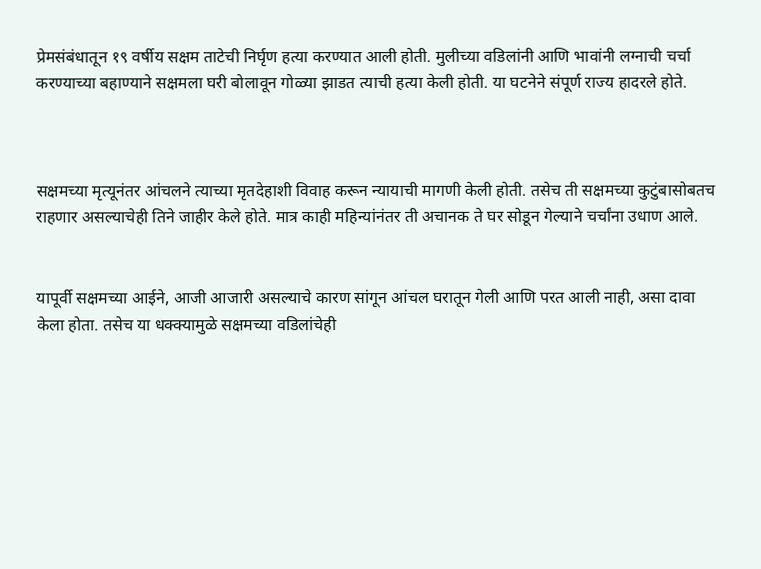प्रेमसंबंधातून १९ वर्षीय सक्षम ताटेची निर्घृण हत्या करण्यात आली होती. मुलीच्या वडिलांनी आणि भावांनी लग्नाची चर्चा करण्याच्या बहाण्याने सक्षमला घरी बोलावून गोळ्या झाडत त्याची हत्या केली होती. या घटनेने संपूर्ण राज्य हादरले होते.



सक्षमच्या मृत्यूनंतर आंचलने त्याच्या मृतदेहाशी विवाह करून न्यायाची मागणी केली होती. तसेच ती सक्षमच्या कुटुंबासोबतच राहणार असल्याचेही तिने जाहीर केले होते. मात्र काही महिन्यांनंतर ती अचानक ते घर सोडून गेल्याने चर्चांना उधाण आले.


यापूर्वी सक्षमच्या आईने, आजी आजारी असल्याचे कारण सांगून आंचल घरातून गेली आणि परत आली नाही, असा दावा केला होता. तसेच या धक्क्यामुळे सक्षमच्या वडिलांचेही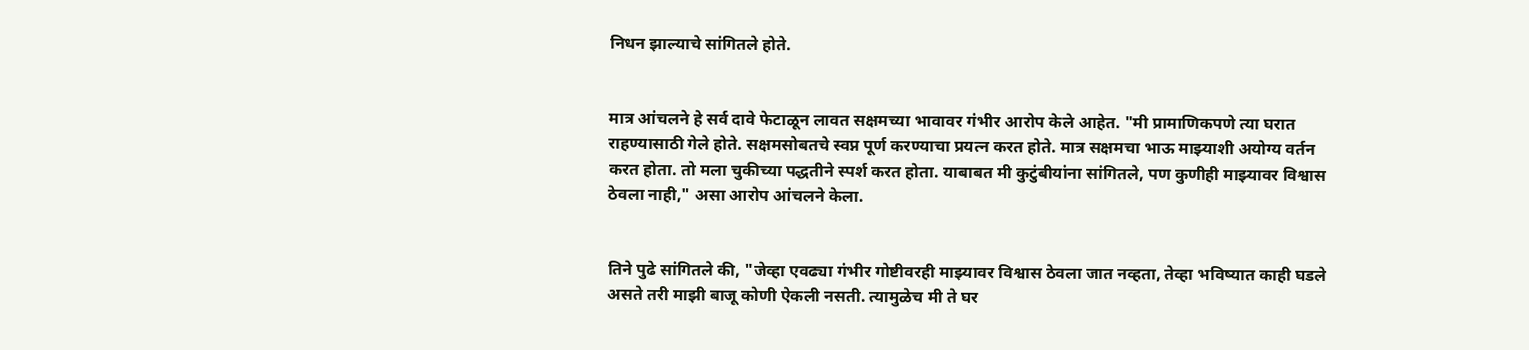निधन झाल्याचे सांगितले होते.


मात्र आंचलने हे सर्व दावे फेटाळून लावत सक्षमच्या भावावर गंभीर आरोप केले आहेत. "मी प्रामाणिकपणे त्या घरात राहण्यासाठी गेले होते. सक्षमसोबतचे स्वप्न पूर्ण करण्याचा प्रयत्न करत होते. मात्र सक्षमचा भाऊ माझ्याशी अयोग्य वर्तन करत होता. तो मला चुकीच्या पद्धतीने स्पर्श करत होता. याबाबत मी कुटुंबीयांना सांगितले, पण कुणीही माझ्यावर विश्वास ठेवला नाही," असा आरोप आंचलने केला.


तिने पुढे सांगितले की, "जेव्हा एवढ्या गंभीर गोष्टीवरही माझ्यावर विश्वास ठेवला जात नव्हता, तेव्हा भविष्यात काही घडले असते तरी माझी बाजू कोणी ऐकली नसती. त्यामुळेच मी ते घर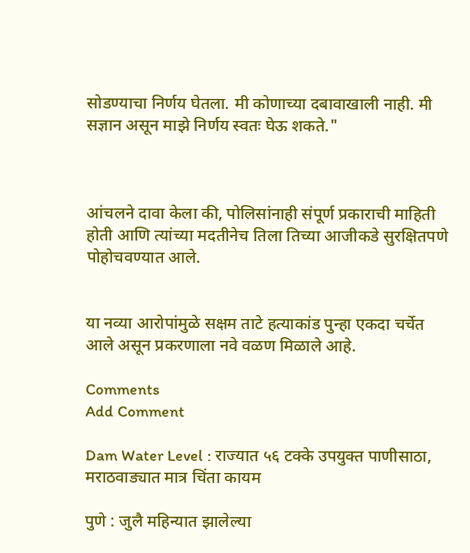सोडण्याचा निर्णय घेतला. मी कोणाच्या दबावाखाली नाही. मी सज्ञान असून माझे निर्णय स्वतः घेऊ शकते."



आंचलने दावा केला की, पोलिसांनाही संपूर्ण प्रकाराची माहिती होती आणि त्यांच्या मदतीनेच तिला तिच्या आजीकडे सुरक्षितपणे पोहोचवण्यात आले.


या नव्या आरोपांमुळे सक्षम ताटे हत्याकांड पुन्हा एकदा चर्चेत आले असून प्रकरणाला नवे वळण मिळाले आहे.

Comments
Add Comment

Dam Water Level : राज्यात ५६ टक्के उपयुक्त पाणीसाठा, मराठवाड्यात मात्र चिंता कायम

पुणे : जुलै महिन्यात झालेल्या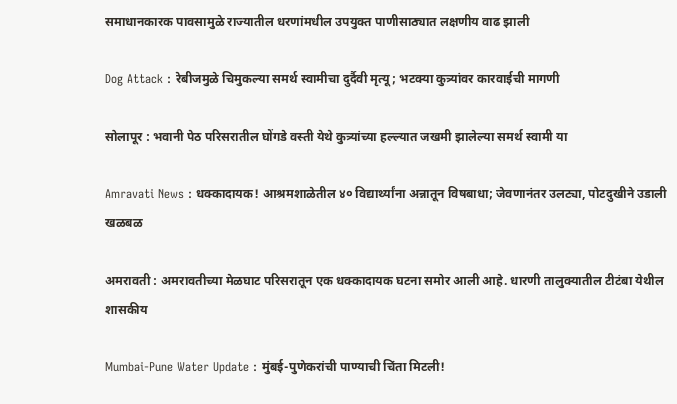समाधानकारक पावसामुळे राज्यातील धरणांमधील उपयुक्त पाणीसाठ्यात लक्षणीय वाढ झाली

Dog Attack : रेबीजमुळे चिमुकल्या समर्थ स्वामीचा दुर्दैवी मृत्यू; भटक्या कुत्र्यांवर कारवाईची मागणी

सोलापूर : भवानी पेठ परिसरातील घोंगडे वस्ती येथे कुत्र्यांच्या हल्ल्यात जखमी झालेल्या समर्थ स्वामी या

Amravati News : धक्कादायक! आश्रमशाळेतील ४० विद्यार्थ्यांना अन्नातून विषबाधा; जेवणानंतर उलट्या, पोटदुखीने उडाली खळबळ

अमरावती : अमरावतीच्या मेळघाट परिसरातून एक धक्कादायक घटना समोर आली आहे. धारणी तालुक्यातील टीटंबा येथील शासकीय

Mumbai-Pune Water Update : मुंबई-पुणेकरांची पाण्याची चिंता मिटली!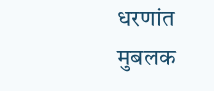धरणांत मुबलक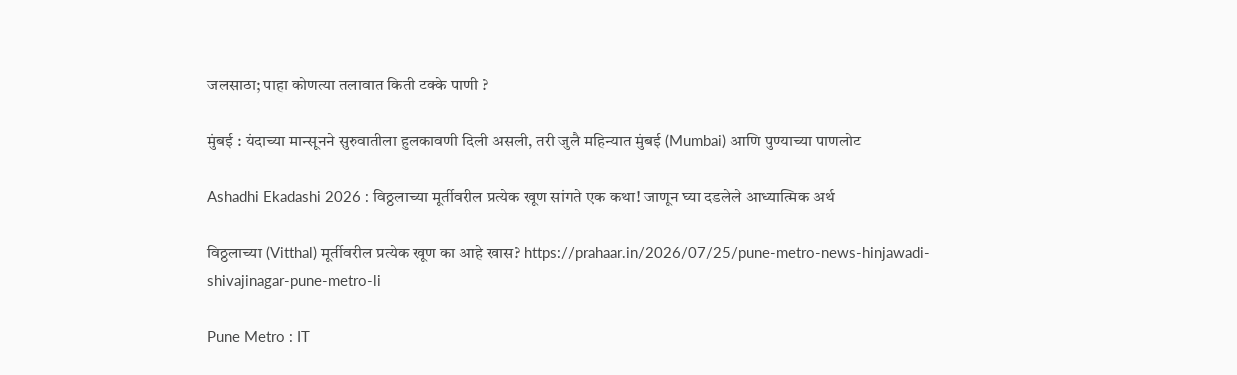जलसाठा; पाहा कोणत्या तलावात किती टक्के पाणी ?

मुंबई : यंदाच्या मान्सूनने सुरुवातीला हुलकावणी दिली असली, तरी जुलै महिन्यात मुंबई (Mumbai) आणि पुण्याच्या पाणलोट

Ashadhi Ekadashi 2026 : विठ्ठलाच्या मूर्तीवरील प्रत्येक खूण सांगते एक कथा! जाणून घ्या दडलेले आध्यात्मिक अर्थ

विठ्ठलाच्या (Vitthal) मूर्तीवरील प्रत्येक खूण का आहे खास? https://prahaar.in/2026/07/25/pune-metro-news-hinjawadi-shivajinagar-pune-metro-li

Pune Metro : IT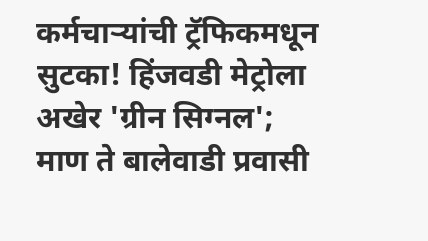कर्मचाऱ्यांची ट्रॅफिकमधून सुटका! हिंजवडी मेट्रोला अखेर 'ग्रीन सिग्नल'; माण ते बालेवाडी प्रवासी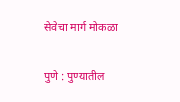सेवेचा मार्ग मोकळा

पुणे : पुण्यातील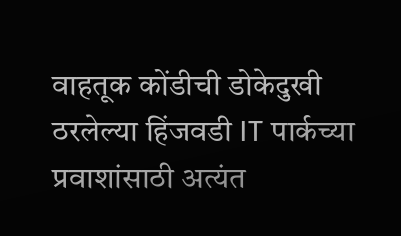वाहतूक कोंडीची डोकेदुखी ठरलेल्या हिंजवडी IT पार्कच्या प्रवाशांसाठी अत्यंत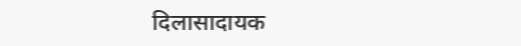दिलासादायक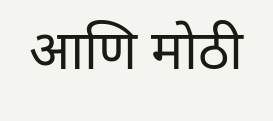आणि मोठी